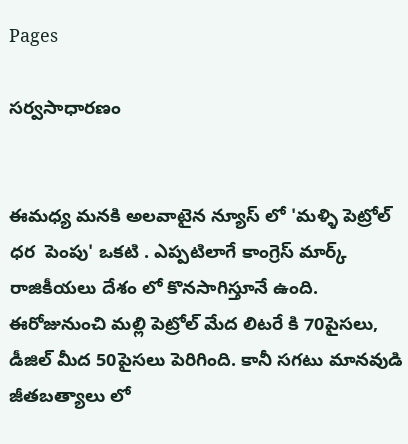Pages

సర్వసాధారణం


ఈమధ్య మనకి అలవాటైన న్యూస్ లో 'మళ్ళి పెట్రోల్ ధర  పెంపు' ఒకటి . ఎప్పటిలాగే కాంగ్రెస్ మార్క్ రాజికీయలు దేశం లో కొనసాగిస్తూనే ఉంది. ఈరోజునుంచి మల్లి పెట్రోల్ మేద లిటరే కి 70పైసలు, డీజిల్ మీద 50పైసలు పెరిగింది. కానీ సగటు మానవుడి జీతబత్యాలు లో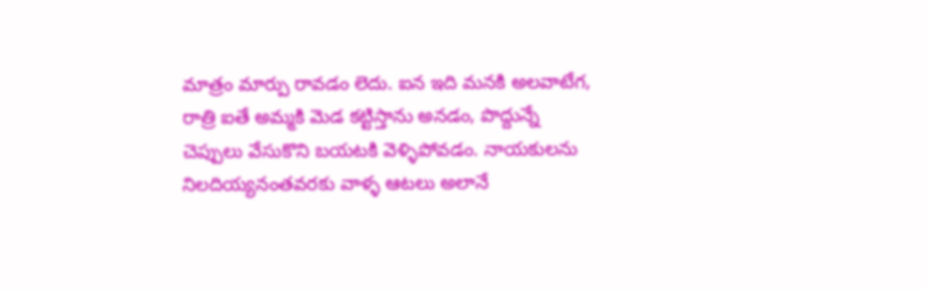మాత్రం మార్పు రావడం లెదు. ఐన ఇది మనకి అలవాటేగ, రాత్రి ఐతే అమ్మకి మెడ కట్టిస్తాను అనడం, పొద్దున్నే చెప్పులు వేసుకొని బయటకి వెళ్ళిపోవడం. నాయకులను నిలదియ్యనంతవరకు వాళ్ళ ఆటలు అలానే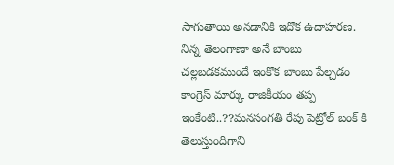సాగుతాయి అనడానికి ఇదొక ఉదాహరణ. నిన్న తెలంగాణా అనే బాంబు చల్లబడకముందే ఇంకొక బాంబు పేల్చడం కాంగ్రెస్ మార్కు రాజికీయం తప్ప ఇంకేంటి..??మనసంగతి రేపు పెట్రోల్ బంక్ కి తెలుస్తుందిగాని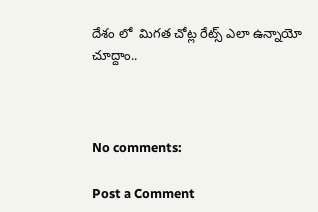దేశం లో  మిగత చోట్ల రేట్స్ ఎలా ఉన్నాయో చూద్దాం..



No comments:

Post a Comment